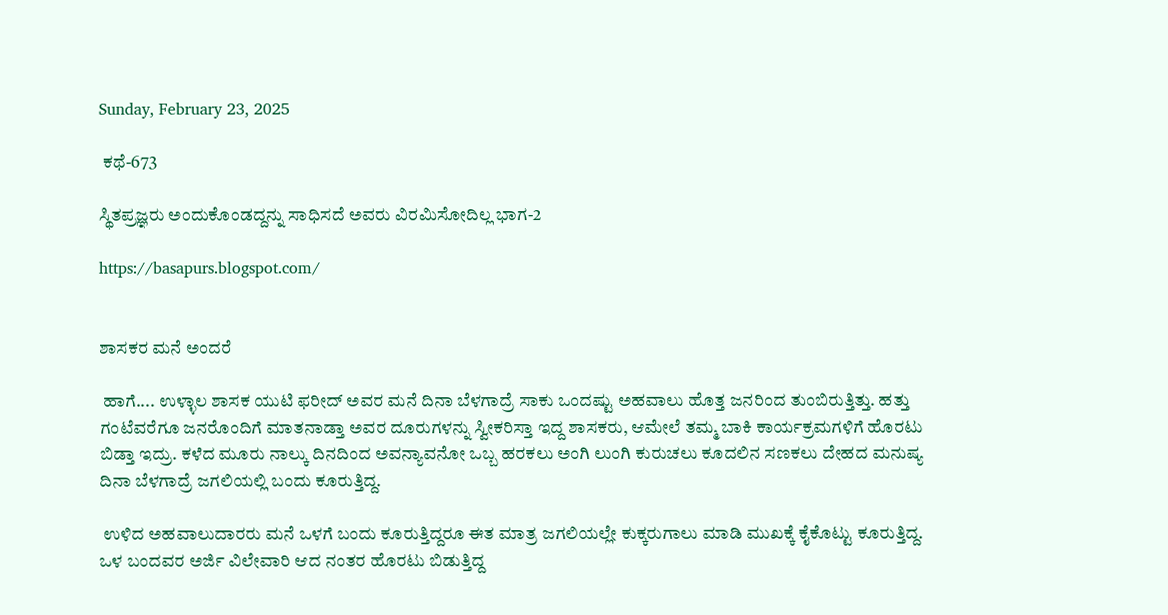Sunday, February 23, 2025

 ಕಥೆ-673

ಸ್ಥಿತಪ್ರಜ್ಞರು ಅಂದುಕೊಂಡದ್ದನ್ನು ಸಾಧಿಸದೆ ಅವರು ವಿರಮಿಸೋದಿಲ್ಲ ಭಾಗ-2

https://basapurs.blogspot.com/


ಶಾಸಕರ ಮನೆ ಅಂದರೆ

 ಹಾಗೆ.... ಉಳ್ಳಾಲ ಶಾಸಕ ಯುಟಿ ಫರೀದ್ ಅವರ ಮನೆ ದಿನಾ ಬೆಳಗಾದ್ರೆ ಸಾಕು ಒಂದಷ್ಟು ಅಹವಾಲು ಹೊತ್ತ ಜನರಿಂದ ತುಂಬಿರುತ್ತಿತ್ತು. ಹತ್ತು ಗಂಟೆವರೆಗೂ ಜನರೊಂದಿಗೆ ಮಾತನಾಡ್ತಾ ಅವರ ದೂರುಗಳನ್ನು ಸ್ವೀಕರಿಸ್ತಾ ಇದ್ದ ಶಾಸಕರು, ಆಮೇಲೆ ತಮ್ಮ ಬಾಕಿ ಕಾರ್ಯಕ್ರಮಗಳಿಗೆ ಹೊರಟು ಬಿಡ್ತಾ ಇದ್ರು. ಕಳೆದ ಮೂರು ನಾಲ್ಕು ದಿನದಿಂದ ಅವನ್ಯಾವನೋ ಒಬ್ಬ ಹರಕಲು ಅಂಗಿ ಲುಂಗಿ ಕುರುಚಲು ಕೂದಲಿನ ಸಣಕಲು ದೇಹದ ಮನುಷ್ಯ ದಿನಾ ಬೆಳಗಾದ್ರೆ ಜಗಲಿಯಲ್ಲಿ ಬಂದು ಕೂರುತ್ತಿದ್ದ.

 ಉಳಿದ ಅಹವಾಲುದಾರರು ಮನೆ ಒಳಗೆ ಬಂದು ಕೂರುತ್ತಿದ್ದರೂ ಈತ ಮಾತ್ರ ಜಗಲಿಯಲ್ಲೇ ಕುಕ್ಕರುಗಾಲು ಮಾಡಿ ಮುಖಕ್ಕೆ ಕೈಕೊಟ್ಟು ಕೂರುತ್ತಿದ್ದ. ಒಳ ಬಂದವರ ಅರ್ಜಿ ವಿಲೇವಾರಿ ಆದ ನಂತರ ಹೊರಟು ಬಿಡುತ್ತಿದ್ದ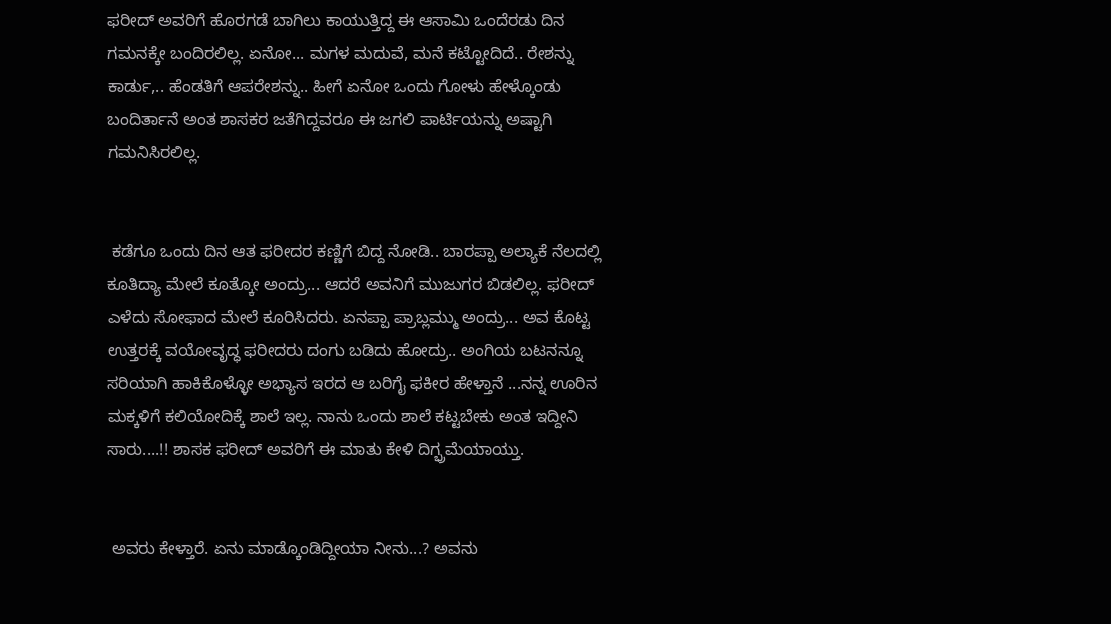ಫರೀದ್ ಅವರಿಗೆ ಹೊರಗಡೆ ಬಾಗಿಲು ಕಾಯುತ್ತಿದ್ದ ಈ ಆಸಾಮಿ ಒಂದೆರಡು ದಿನ ಗಮನಕ್ಕೇ ಬಂದಿರಲಿಲ್ಲ. ಏನೋ... ಮಗಳ ಮದುವೆ, ಮನೆ ಕಟ್ಟೋದಿದೆ.. ರೇಶನ್ನು ಕಾರ್ಡು,.. ಹೆಂಡತಿಗೆ ಆಪರೇಶನ್ನು.. ಹೀಗೆ ಏನೋ ಒಂದು ಗೋಳು ಹೇಳ್ಕೊಂಡು ಬಂದಿರ್ತಾನೆ ಅಂತ ಶಾಸಕರ ಜತೆಗಿದ್ದವರೂ ಈ ಜಗಲಿ ಪಾರ್ಟಿಯನ್ನು ಅಷ್ಟಾಗಿ ಗಮನಿಸಿರಲಿಲ್ಲ.


 ಕಡೆಗೂ ಒಂದು ದಿನ ಆತ ಫರೀದರ ಕಣ್ಣಿಗೆ ಬಿದ್ದ ನೋಡಿ.. ಬಾರಪ್ಪಾ ಅಲ್ಯಾಕೆ ನೆಲದಲ್ಲಿ ಕೂತಿದ್ಯಾ ಮೇಲೆ ಕೂತ್ಕೋ ಅಂದ್ರು... ಆದರೆ ಅವನಿಗೆ ಮುಜುಗರ ಬಿಡಲಿಲ್ಲ. ಫರೀದ್ ಎಳೆದು ಸೋಫಾದ ಮೇಲೆ ಕೂರಿಸಿದರು. ಏನಪ್ಪಾ ಪ್ರಾಬ್ಲಮ್ಮು ಅಂದ್ರು... ಅವ ಕೊಟ್ಟ ಉತ್ತರಕ್ಕೆ ವಯೋವೃದ್ಧ ಫರೀದರು ದಂಗು ಬಡಿದು ಹೋದ್ರು.. ಅಂಗಿಯ ಬಟನನ್ನೂ ಸರಿಯಾಗಿ ಹಾಕಿಕೊಳ್ಳೋ ಅಭ್ಯಾಸ ಇರದ ಆ ಬರಿಗೈ ಫಕೀರ ಹೇಳ್ತಾನೆ ...ನನ್ನ ಊರಿನ ಮಕ್ಕಳಿಗೆ ಕಲಿಯೋದಿಕ್ಕೆ ಶಾಲೆ ಇಲ್ಲ. ನಾನು ಒಂದು ಶಾಲೆ ಕಟ್ಟಬೇಕು ಅಂತ ಇದ್ದೀನಿ ಸಾರು....!! ಶಾಸಕ ಫರೀದ್ ಅವರಿಗೆ ಈ ಮಾತು ಕೇಳಿ ದಿಗ್ಭ್ರಮೆಯಾಯ್ತು.


 ಅವರು ಕೇಳ್ತಾರೆ. ಏನು ಮಾಡ್ಕೊಂಡಿದ್ದೀಯಾ ನೀನು...? ಅವನು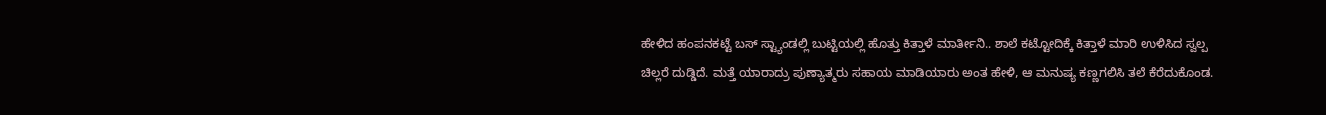ಹೇಳಿದ ಹಂಪನಕಟ್ಟೆ ಬಸ್ ಸ್ಟ್ಯಾಂಡಲ್ಲಿ ಬುಟ್ಟಿಯಲ್ಲಿ ಹೊತ್ತು ಕಿತ್ತಾಳೆ ಮಾರ್ತೀನಿ.. ಶಾಲೆ ಕಟ್ಟೋದಿಕ್ಕೆ ಕಿತ್ತಾಳೆ ಮಾರಿ ಉಳಿಸಿದ ಸ್ವಲ್ಪ ಚಿಲ್ಲರೆ ದುಡ್ಡಿದೆ. ಮತ್ತೆ ಯಾರಾದ್ರು ಪುಣ್ಯಾತ್ಮರು ಸಹಾಯ ಮಾಡಿಯಾರು ಅಂತ ಹೇಳಿ, ಆ ಮನುಷ್ಯ ಕಣ್ಣಗಲಿಸಿ ತಲೆ ಕೆರೆದುಕೊಂಡ.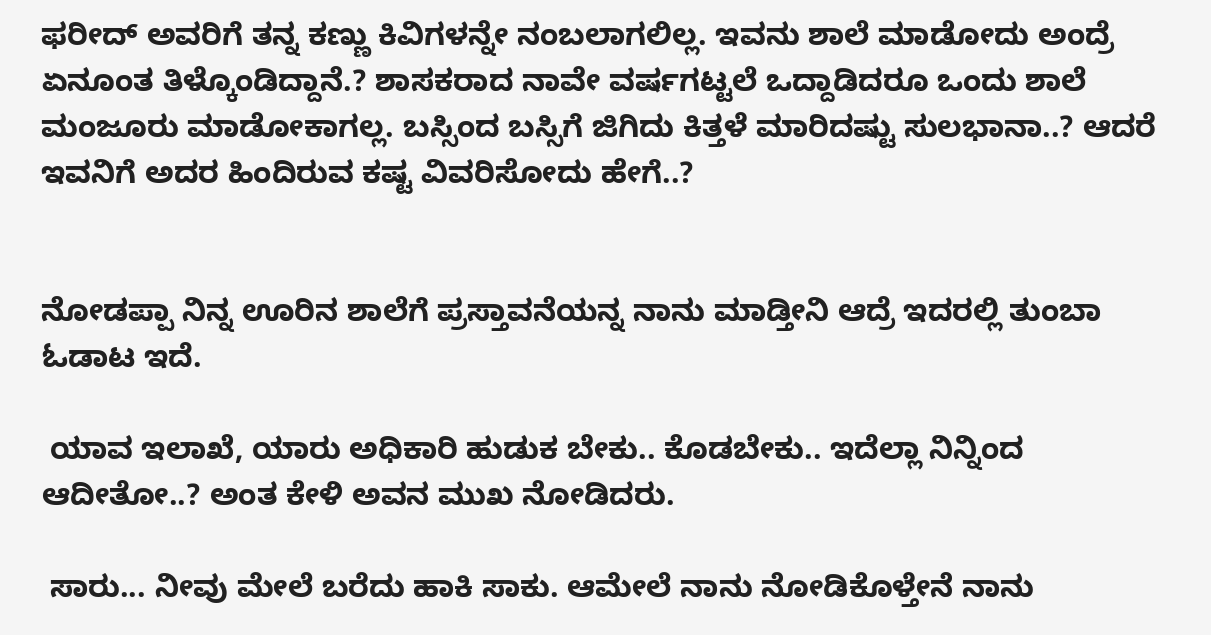ಫರೀದ್ ಅವರಿಗೆ ತನ್ನ ಕಣ್ಣು ಕಿವಿಗಳನ್ನೇ ನಂಬಲಾಗಲಿಲ್ಲ. ಇವನು ಶಾಲೆ ಮಾಡೋದು ಅಂದ್ರೆ ಏನೂಂತ ತಿಳ್ಕೊಂಡಿದ್ದಾನೆ.? ಶಾಸಕರಾದ ನಾವೇ ವರ್ಷಗಟ್ಟಲೆ ಒದ್ದಾಡಿದರೂ ಒಂದು ಶಾಲೆ ಮಂಜೂರು ಮಾಡೋಕಾಗಲ್ಲ. ಬಸ್ಸಿಂದ ಬಸ್ಸಿಗೆ ಜಿಗಿದು ಕಿತ್ತಳೆ ಮಾರಿದಷ್ಟು ಸುಲಭಾನಾ..? ಆದರೆ ಇವನಿಗೆ ಅದರ ಹಿಂದಿರುವ ಕಷ್ಟ ವಿವರಿಸೋದು ಹೇಗೆ..?


ನೋಡಪ್ಪಾ ನಿನ್ನ ಊರಿನ ಶಾಲೆಗೆ ಪ್ರಸ್ತಾವನೆಯನ್ನ ನಾನು ಮಾಡ್ತೀನಿ ಆದ್ರೆ ಇದರಲ್ಲಿ ತುಂಬಾ ಓಡಾಟ ಇದೆ.

 ಯಾವ ಇಲಾಖೆ, ಯಾರು ಅಧಿಕಾರಿ ಹುಡುಕ ಬೇಕು.. ಕೊಡಬೇಕು.. ಇದೆಲ್ಲಾ ನಿನ್ನಿಂದ ಆದೀತೋ..? ಅಂತ ಕೇಳಿ ಅವನ ಮುಖ ನೋಡಿದರು.

 ಸಾರು... ನೀವು ಮೇಲೆ ಬರೆದು ಹಾಕಿ ಸಾಕು. ಆಮೇಲೆ ನಾನು ನೋಡಿಕೊಳ್ತೇನೆ ನಾನು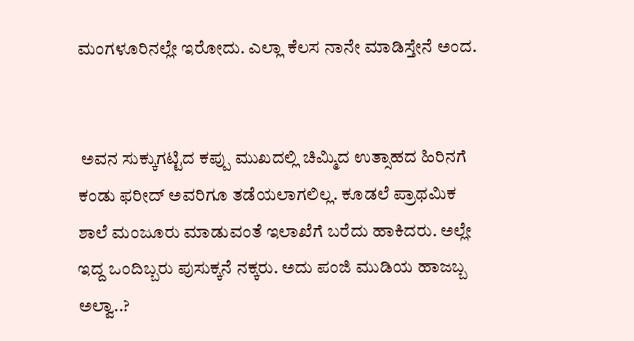ಮಂಗಳೂರಿನಲ್ಲೇ ಇರೋದು. ಎಲ್ಲಾ ಕೆಲಸ ನಾನೇ ಮಾಡಿಸ್ತೇನೆ ಅಂದ.


 ಅವನ ಸುಕ್ಕುಗಟ್ಟಿದ ಕಪ್ಪು ಮುಖದಲ್ಲಿ ಚಿಮ್ಮಿದ ಉತ್ಸಾಹದ ಹಿರಿನಗೆ ಕಂಡು ಫರೀದ್ ಅವರಿಗೂ ತಡೆಯಲಾಗಲಿಲ್ಲ. ಕೂಡಲೆ ಪ್ರಾಥಮಿಕ ಶಾಲೆ ಮಂಜೂರು ಮಾಡುವಂತೆ ಇಲಾಖೆಗೆ ಬರೆದು ಹಾಕಿದರು. ಅಲ್ಲೇ ಇದ್ದ ಒಂದಿಬ್ಬರು ಪುಸುಕ್ಕನೆ ನಕ್ಕರು. ಅದು ಪಂಜಿ ಮುಡಿಯ ಹಾಜಬ್ಬ ಅಲ್ವಾ..?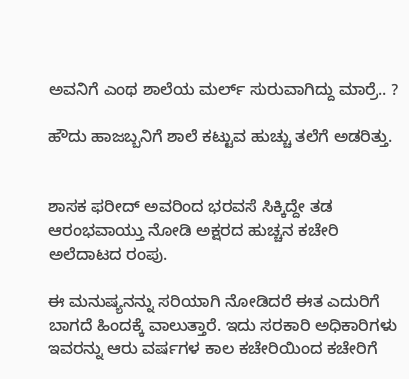ಅವನಿಗೆ ಎಂಥ ಶಾಲೆಯ ಮರ್ಲ್ ಸುರುವಾಗಿದ್ದು ಮಾರ್ರೆ.. ?

ಹೌದು ಹಾಜಬ್ಬನಿಗೆ ಶಾಲೆ ಕಟ್ಟುವ ಹುಚ್ಚು ತಲೆಗೆ ಅಡರಿತ್ತು.


ಶಾಸಕ ಫರೀದ್ ಅವರಿಂದ ಭರವಸೆ ಸಿಕ್ಕಿದ್ದೇ ತಡ ಆರಂಭವಾಯ್ತು ನೋಡಿ ಅಕ್ಷರದ ಹುಚ್ಚನ ಕಚೇರಿ ಅಲೆದಾಟದ ರಂಪು.

ಈ ಮನುಷ್ಯನನ್ನು ಸರಿಯಾಗಿ ನೋಡಿದರೆ ಈತ ಎದುರಿಗೆ ಬಾಗದೆ ಹಿಂದಕ್ಕೆ ವಾಲುತ್ತಾರೆ. ಇದು ಸರಕಾರಿ ಅಧಿಕಾರಿಗಳು ಇವರನ್ನು ಆರು ವರ್ಷಗಳ ಕಾಲ ಕಚೇರಿಯಿಂದ ಕಚೇರಿಗೆ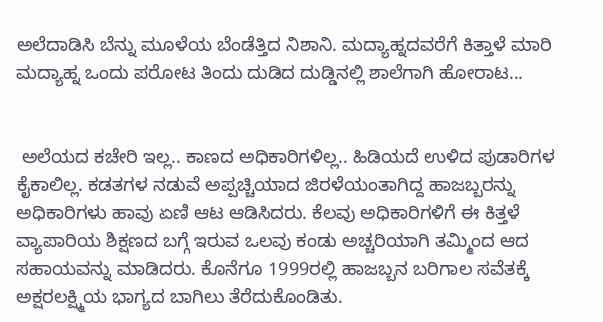ಅಲೆದಾಡಿಸಿ ಬೆನ್ನು ಮೂಳೆಯ ಬೆಂಡೆತ್ತಿದ ನಿಶಾನಿ. ಮದ್ಯಾಹ್ನದವರೆಗೆ ಕಿತ್ತಾಳೆ ಮಾರಿ ಮದ್ಯಾಹ್ನ ಒಂದು ಪರೋಟ ತಿಂದು ದುಡಿದ ದುಡ್ಡಿನಲ್ಲಿ ಶಾಲೆಗಾಗಿ ಹೋರಾಟ...


 ಅಲೆಯದ ಕಚೇರಿ ಇಲ್ಲ.. ಕಾಣದ ಅಧಿಕಾರಿಗಳಿಲ್ಲ.. ಹಿಡಿಯದೆ ಉಳಿದ ಪುಡಾರಿಗಳ ಕೈಕಾಲಿಲ್ಲ. ಕಡತಗಳ ನಡುವೆ ಅಪ್ಪಚ್ಚಿಯಾದ ಜಿರಳೆಯಂತಾಗಿದ್ದ ಹಾಜಬ್ಬರನ್ನು ಅಧಿಕಾರಿಗಳು ಹಾವು ಏಣಿ ಆಟ ಆಡಿಸಿದರು. ಕೆಲವು ಅಧಿಕಾರಿಗಳಿಗೆ ಈ ಕಿತ್ತಳೆ ವ್ಯಾಪಾರಿಯ ಶಿಕ್ಷಣದ ಬಗ್ಗೆ ಇರುವ ಒಲವು ಕಂಡು ಅಚ್ಚರಿಯಾಗಿ ತಮ್ಮಿಂದ ಆದ ಸಹಾಯವನ್ನು ಮಾಡಿದರು. ಕೊನೆಗೂ 1999ರಲ್ಲಿ ಹಾಜಬ್ಬನ ಬರಿಗಾಲ ಸವೆತಕ್ಕೆ ಅಕ್ಷರಲಕ್ಷ್ಮಿಯ ಭಾಗ್ಯದ ಬಾಗಿಲು ತೆರೆದುಕೊಂಡಿತು.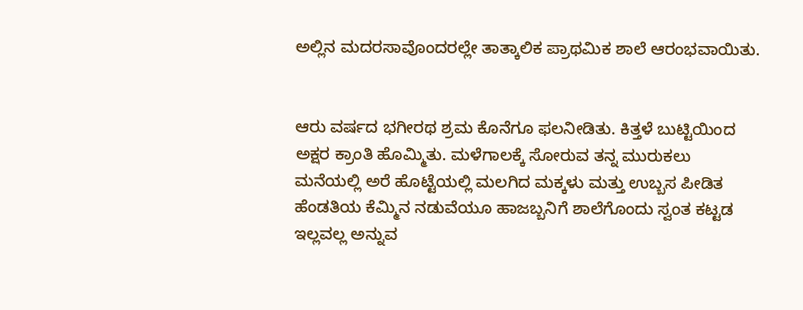ಅಲ್ಲಿನ ಮದರಸಾವೊಂದರಲ್ಲೇ ತಾತ್ಕಾಲಿಕ ಪ್ರಾಥಮಿಕ ಶಾಲೆ ಆರಂಭವಾಯಿತು.


ಆರು ವ‍ರ್ಷದ ಭಗೀರಥ ಶ್ರಮ ಕೊನೆಗೂ ಫಲನೀಡಿತು. ಕಿತ್ತಳೆ ಬುಟ್ಟಿಯಿಂದ ಅಕ್ಷರ ಕ್ರಾಂತಿ ಹೊಮ್ಮಿತು. ಮಳೆಗಾಲಕ್ಕೆ ಸೋರುವ ತನ್ನ ಮುರುಕಲು ಮನೆಯಲ್ಲಿ ಅರೆ ಹೊಟ್ಟೆಯಲ್ಲಿ ಮಲಗಿದ ಮಕ್ಕಳು ಮತ್ತು ಉಬ್ಬಸ ಪೀಡಿತ ಹೆಂಡತಿಯ ಕೆಮ್ಮಿನ ನಡುವೆಯೂ ಹಾಜಬ್ಬನಿಗೆ ಶಾಲೆಗೊಂದು ಸ್ವಂತ ಕಟ್ಟಡ ಇಲ್ಲವಲ್ಲ ಅನ್ನುವ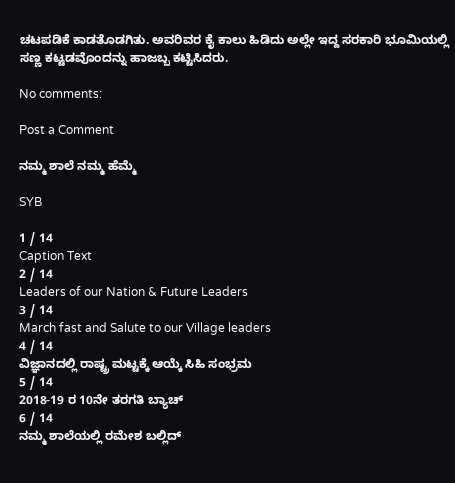ಚಟಪಡಿಕೆ ಕಾಡತೊಡಗಿತು. ಅವರಿವರ ಕೈ ಕಾಲು ಹಿಡಿದು ಅಲ್ಲೇ ಇದ್ದ ಸರಕಾರಿ ಭೂಮಿಯಲ್ಲಿ ಸಣ್ಣ ಕಟ್ಟಡವೊಂದನ್ನು ಹಾಜಬ್ಬ ಕಟ್ಟಿಸಿದರು.

No comments:

Post a Comment

ನಮ್ಮ ಶಾಲೆ ನಮ್ಮ ಹೆಮ್ಮೆ

SYB

1 / 14
Caption Text
2 / 14
Leaders of our Nation & Future Leaders
3 / 14
March fast and Salute to our Village leaders
4 / 14
ವಿಜ್ಞಾನದಲ್ಲಿ ರಾಷ್ಟ್ರ ಮಟ್ಟಕ್ಕೆ ಆಯ್ಕೆ ಸಿಹಿ ಸಂಭ್ರಮ
5 / 14
2018-19 ರ 10ನೇ ತರಗತಿ ಬ್ಯಾಚ್
6 / 14
ನಮ್ಮ ಶಾಲೆಯಲ್ಲಿ ರಮೇಶ ಬಲ್ಲಿದ್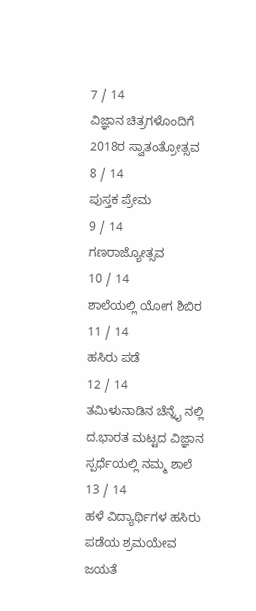7 / 14
ವಿಜ್ಞಾನ ಚಿತ್ರಗಳೊಂದಿಗೆ 2018ರ ಸ್ವಾತಂತ್ರೋತ್ಸವ
8 / 14
ಪುಸ್ತಕ ಪ್ರೇಮ
9 / 14
ಗಣರಾಜ್ಯೋತ್ಸವ
10 / 14
ಶಾಲೆಯಲ್ಲಿ ಯೋಗ ಶಿಬಿರ
11 / 14
ಹಸಿರು ಪಡೆ
12 / 14
ತಮಿಳುನಾಡಿನ ಚೆನ್ನೈ ನಲ್ಲಿ ದ.ಭಾರತ ಮಟ್ಟದ ವಿಜ್ಞಾನ ಸ್ಪರ್ಧೆಯಲ್ಲಿ ನಮ್ಮ ಶಾಲೆ
13 / 14
ಹಳೆ ವಿದ್ಯಾರ್ಥಿಗಳ ಹಸಿರು ಪಡೆಯ ಶ್ರಮಯೇವ ಜಯತೆ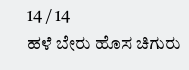14 / 14
ಹಳೆ ಬೇರು ಹೊಸ ಚಿಗುರು